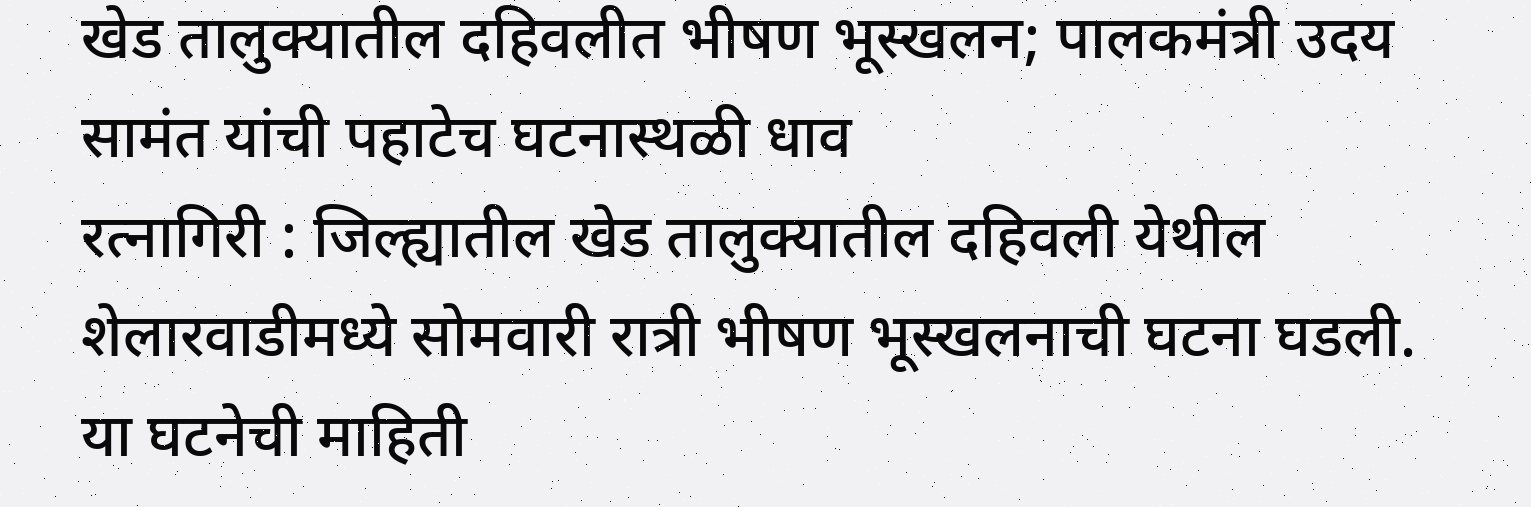खेड तालुक्यातील दहिवलीत भीषण भूस्खलन; पालकमंत्री उदय सामंत यांची पहाटेच घटनास्थळी धाव
रत्नागिरी : जिल्ह्यातील खेड तालुक्यातील दहिवली येथील शेलारवाडीमध्ये सोमवारी रात्री भीषण भूस्खलनाची घटना घडली. या घटनेची माहिती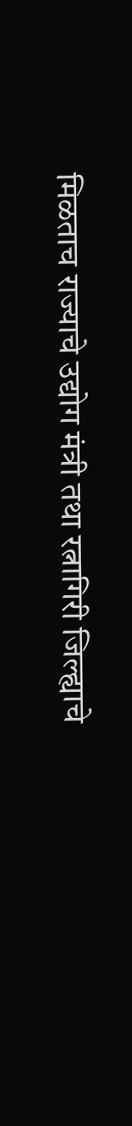मिळताच राज्याचे उद्योग मंत्री तथा रत्नागिरी जिल्ह्याचे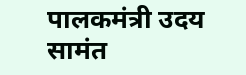पालकमंत्री उदय सामंत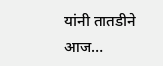यांनी तातडीने आज…